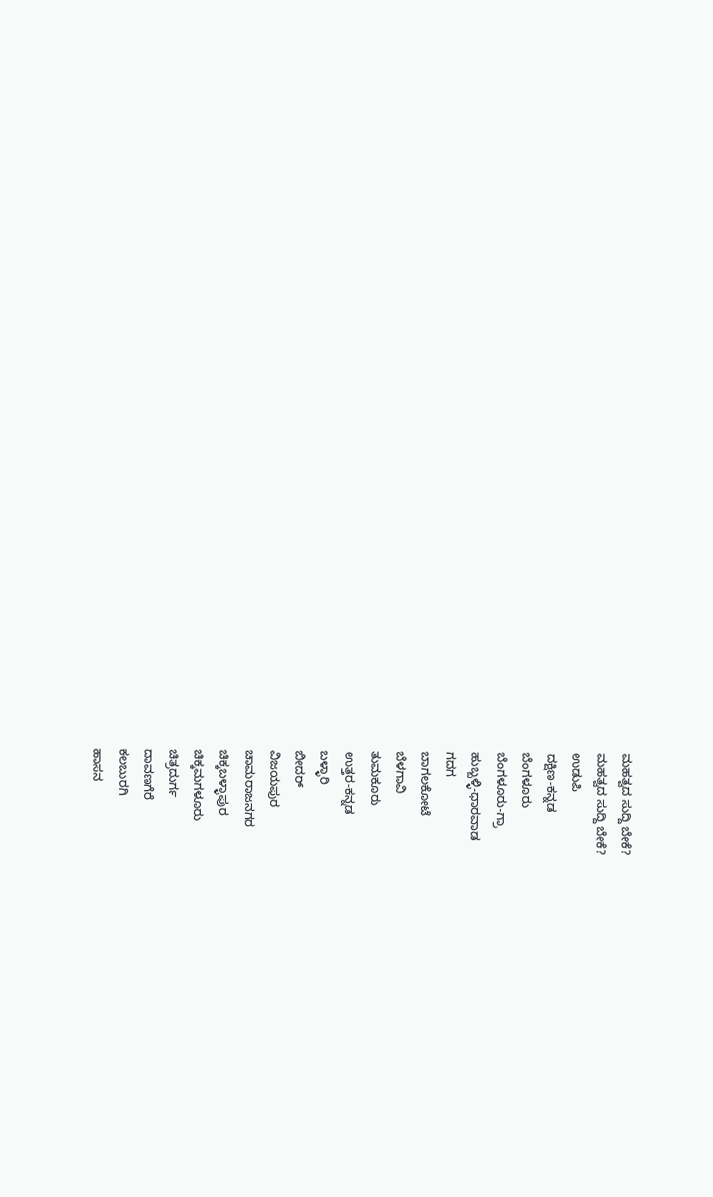ಮಹತ್ವದ ಸುದ್ದಿ ಬೇಕೆ?
ಮಹತ್ವದ ಸುದ್ದಿ ಬೇಕೆ?
ಉಡುಪಿ
ದಕ್ಷಿಣ-ಕನ್ನಡ
ಬೆಂಗಳೂರು
ಬೆಂಗಳೂರು-ಗ್ರಾ
ಹುಬ್ಬಳ್ಳಿ-ಧಾರವಾಡ
ಗದಗ
ಬಾಗಲಕೋಟೆ
ಬೆಳಗಾವಿ
ತುಮಕೂರು
ಉತ್ತರ-ಕನ್ನಡ
ಬಳ್ಳಾರಿ
ಬೀದರ್
ವಿಜಯಪುರ
ಚಾಮರಾಜನಗರ
ಚಿಕ್ಕಬಳ್ಳಾಪುರ
ಚಿಕ್ಕಮಗಳೂರು
ಚಿತ್ರದುರ್ಗ
ದಾವಣಗೆರೆ
ಕಲಬುರಗಿ
ಹಾಸನ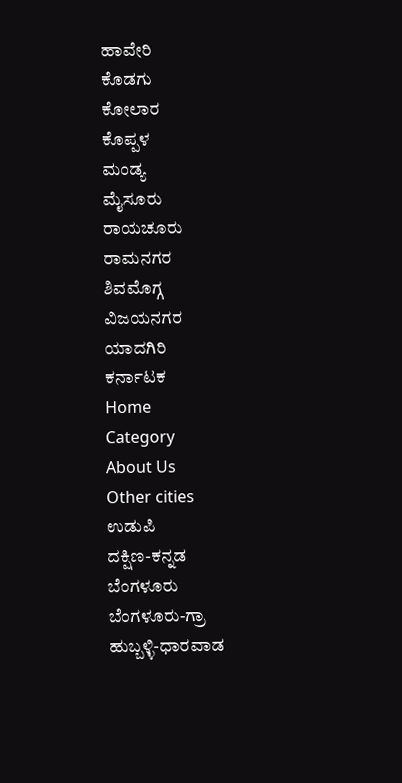ಹಾವೇರಿ
ಕೊಡಗು
ಕೋಲಾರ
ಕೊಪ್ಪಳ
ಮಂಡ್ಯ
ಮೈಸೂರು
ರಾಯಚೂರು
ರಾಮನಗರ
ಶಿವಮೊಗ್ಗ
ವಿಜಯನಗರ
ಯಾದಗಿರಿ
ಕರ್ನಾಟಕ
Home
Category
About Us
Other cities
ಉಡುಪಿ
ದಕ್ಷಿಣ-ಕನ್ನಡ
ಬೆಂಗಳೂರು
ಬೆಂಗಳೂರು-ಗ್ರಾ
ಹುಬ್ಬಳ್ಳಿ-ಧಾರವಾಡ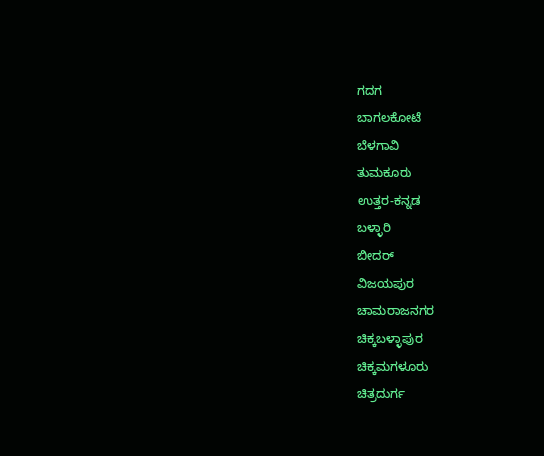ಗದಗ
ಬಾಗಲಕೋಟೆ
ಬೆಳಗಾವಿ
ತುಮಕೂರು
ಉತ್ತರ-ಕನ್ನಡ
ಬಳ್ಳಾರಿ
ಬೀದರ್
ವಿಜಯಪುರ
ಚಾಮರಾಜನಗರ
ಚಿಕ್ಕಬಳ್ಳಾಪುರ
ಚಿಕ್ಕಮಗಳೂರು
ಚಿತ್ರದುರ್ಗ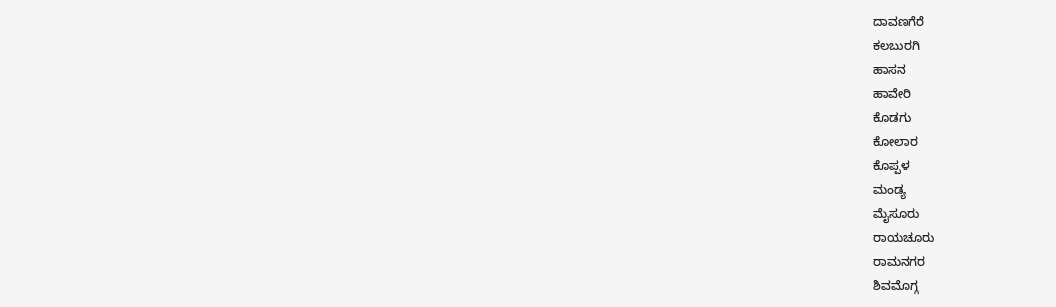ದಾವಣಗೆರೆ
ಕಲಬುರಗಿ
ಹಾಸನ
ಹಾವೇರಿ
ಕೊಡಗು
ಕೋಲಾರ
ಕೊಪ್ಪಳ
ಮಂಡ್ಯ
ಮೈಸೂರು
ರಾಯಚೂರು
ರಾಮನಗರ
ಶಿವಮೊಗ್ಗ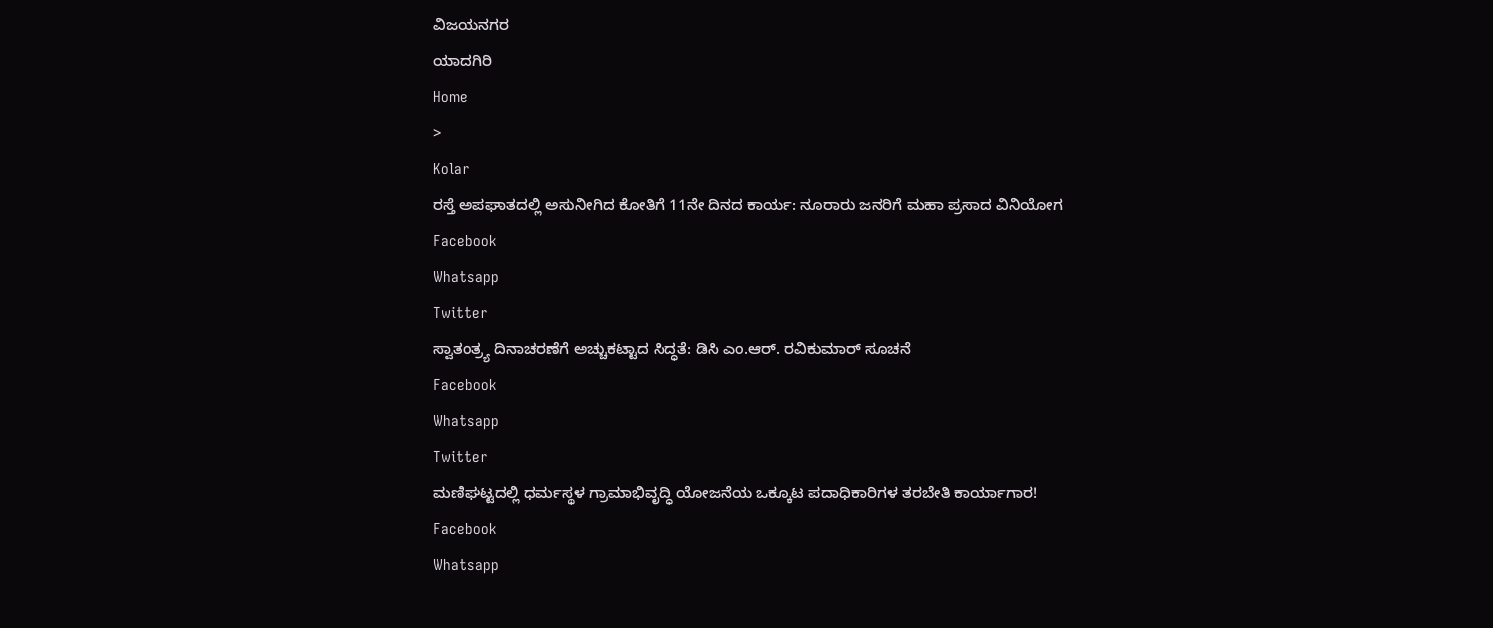ವಿಜಯನಗರ
ಯಾದಗಿರಿ
Home
>
Kolar
ರಸ್ತೆ ಅಪಘಾತದಲ್ಲಿ ಅಸುನೀಗಿದ ಕೋತಿಗೆ 11ನೇ ದಿನದ ಕಾರ್ಯ: ನೂರಾರು ಜನರಿಗೆ ಮಹಾ ಪ್ರಸಾದ ವಿನಿಯೋಗ
Facebook
Whatsapp
Twitter
ಸ್ವಾತಂತ್ರ್ಯ ದಿನಾಚರಣೆಗೆ ಅಚ್ಚುಕಟ್ಟಾದ ಸಿದ್ಧತೆ: ಡಿಸಿ ಎಂ.ಆರ್. ರವಿಕುಮಾರ್ ಸೂಚನೆ
Facebook
Whatsapp
Twitter
ಮಣಿಘಟ್ಟದಲ್ಲಿ ಧರ್ಮಸ್ಥಳ ಗ್ರಾಮಾಭಿವೃದ್ಧಿ ಯೋಜನೆಯ ಒಕ್ಕೂಟ ಪದಾಧಿಕಾರಿಗಳ ತರಬೇತಿ ಕಾರ್ಯಾಗಾರ!
Facebook
Whatsapp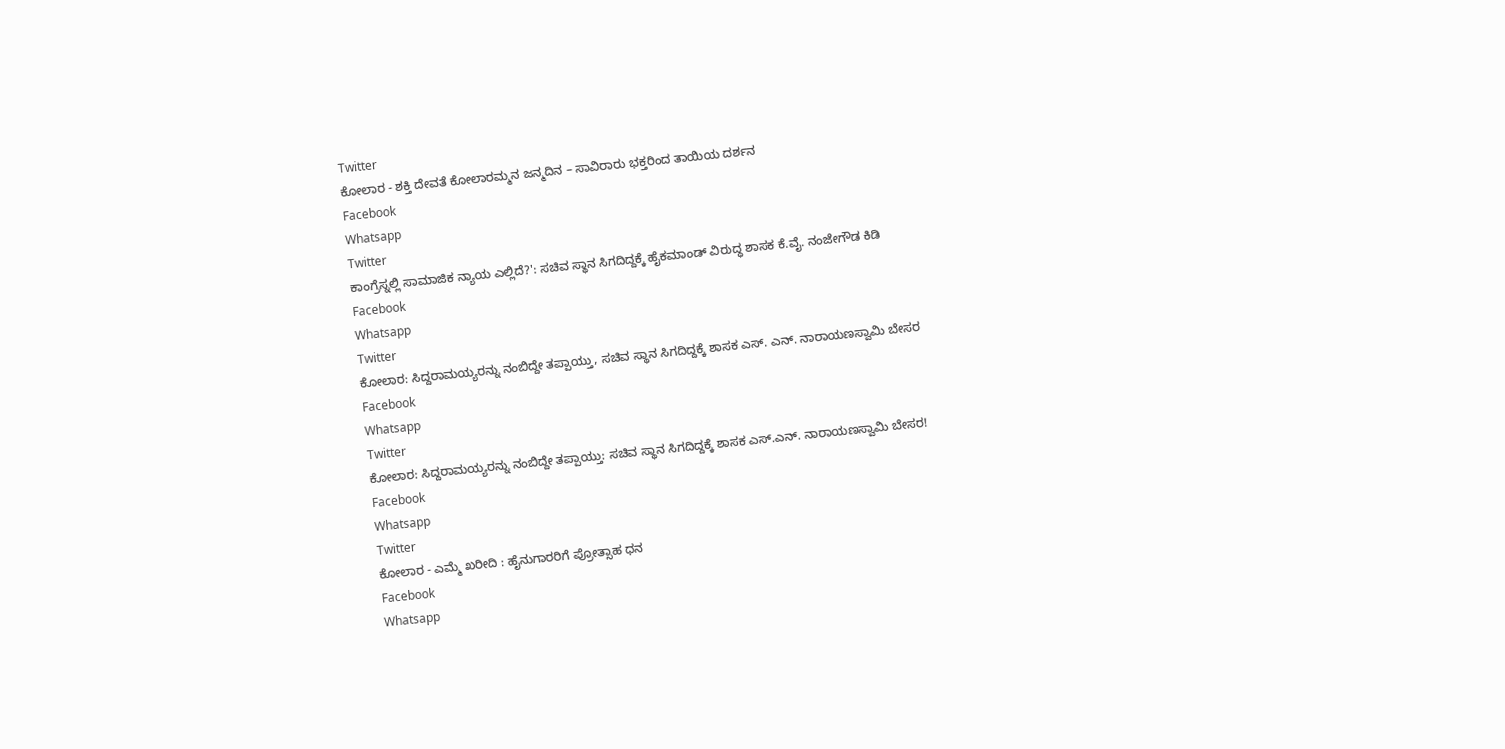Twitter
ಕೋಲಾರ - ಶಕ್ತಿ ದೇವತೆ ಕೋಲಾರಮ್ಮನ ಜನ್ಮದಿನ – ಸಾವಿರಾರು ಭಕ್ತರಿಂದ ತಾಯಿಯ ದರ್ಶನ
Facebook
Whatsapp
Twitter
ಕಾಂಗ್ರೆಸ್ನಲ್ಲಿ ಸಾಮಾಜಿಕ ನ್ಯಾಯ ಎಲ್ಲಿದೆ?': ಸಚಿವ ಸ್ಥಾನ ಸಿಗದಿದ್ದಕ್ಕೆ ಹೈಕಮಾಂಡ್ ವಿರುದ್ಧ ಶಾಸಕ ಕೆ.ವೈ. ನಂಜೇಗೌಡ ಕಿಡಿ
Facebook
Whatsapp
Twitter
ಕೋಲಾರ: ಸಿದ್ದರಾಮಯ್ಯರನ್ನು ನಂಬಿದ್ದೇ ತಪ್ಪಾಯ್ತು, ಸಚಿವ ಸ್ಥಾನ ಸಿಗದಿದ್ದಕ್ಕೆ ಶಾಸಕ ಎಸ್. ಎನ್. ನಾರಾಯಣಸ್ವಾಮಿ ಬೇಸರ
Facebook
Whatsapp
Twitter
ಕೋಲಾರ: ಸಿದ್ದರಾಮಯ್ಯರನ್ನು ನಂಬಿದ್ದೇ ತಪ್ಪಾಯ್ತು: ಸಚಿವ ಸ್ಥಾನ ಸಿಗದಿದ್ದಕ್ಕೆ ಶಾಸಕ ಎಸ್.ಎನ್. ನಾರಾಯಣಸ್ವಾಮಿ ಬೇಸರ!
Facebook
Whatsapp
Twitter
ಕೋಲಾರ - ಎಮ್ಮೆ ಖರೀದಿ : ಹೈನುಗಾರರಿಗೆ ಪ್ರೋತ್ಸಾಹ ಧನ
Facebook
Whatsapp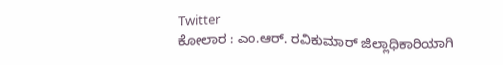Twitter
ಕೋಲಾರ : ಎಂ.ಆರ್. ರವಿಕುಮಾರ್ ಜಿಲ್ಲಾಧಿಕಾರಿಯಾಗಿ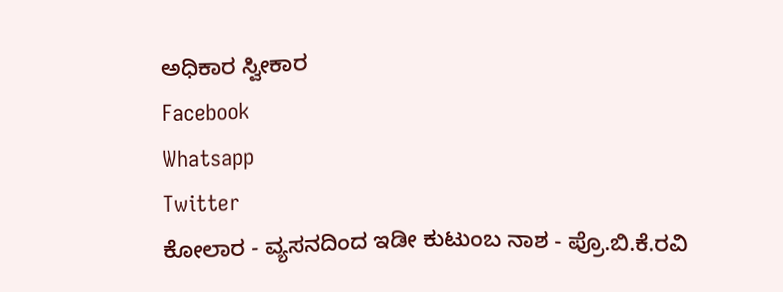ಅಧಿಕಾರ ಸ್ವೀಕಾರ
Facebook
Whatsapp
Twitter
ಕೋಲಾರ - ವ್ಯಸನದಿಂದ ಇಡೀ ಕುಟುಂಬ ನಾಶ - ಪ್ರೊ.ಬಿ.ಕೆ.ರವಿ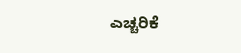ಎಚ್ಚರಿಕೆ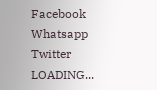Facebook
Whatsapp
Twitter
LOADING...